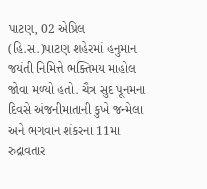પાટણ, 02 એપ્રિલ (હિ.સ.)પાટણ શહેરમાં હનુમાન જયંતી નિમિત્તે ભક્તિમય માહોલ જોવા મળ્યો હતો. ચૈત્ર સુદ પૂનમના દિવસે અંજનીમાતાની કુખે જન્મેલા અને ભગવાન શંકરના 11મા રુદ્રાવતાર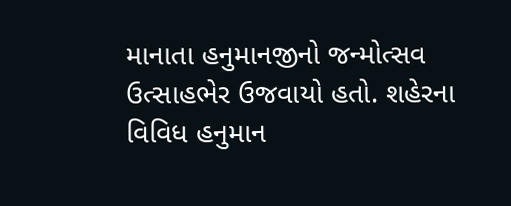માનાતા હનુમાનજીનો જન્મોત્સવ ઉત્સાહભેર ઉજવાયો હતો. શહેરના વિવિધ હનુમાન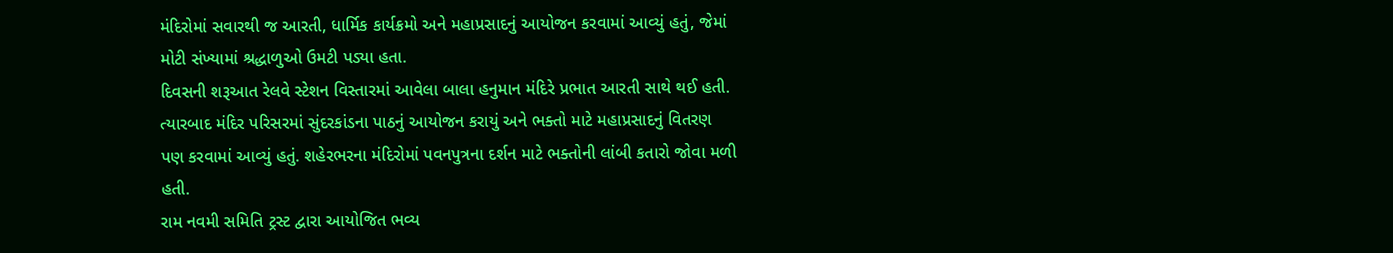મંદિરોમાં સવારથી જ આરતી, ધાર્મિક કાર્યક્રમો અને મહાપ્રસાદનું આયોજન કરવામાં આવ્યું હતું, જેમાં મોટી સંખ્યામાં શ્રદ્ધાળુઓ ઉમટી પડ્યા હતા.
દિવસની શરૂઆત રેલવે સ્ટેશન વિસ્તારમાં આવેલા બાલા હનુમાન મંદિરે પ્રભાત આરતી સાથે થઈ હતી. ત્યારબાદ મંદિર પરિસરમાં સુંદરકાંડના પાઠનું આયોજન કરાયું અને ભક્તો માટે મહાપ્રસાદનું વિતરણ પણ કરવામાં આવ્યું હતું. શહેરભરના મંદિરોમાં પવનપુત્રના દર્શન માટે ભક્તોની લાંબી કતારો જોવા મળી હતી.
રામ નવમી સમિતિ ટ્રસ્ટ દ્વારા આયોજિત ભવ્ય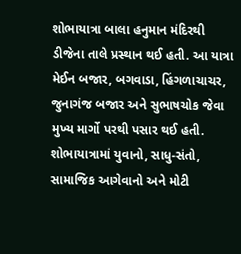શોભાયાત્રા બાલા હનુમાન મંદિરથી ડીજેના તાલે પ્રસ્થાન થઈ હતી. આ યાત્રા મેઈન બજાર, બગવાડા, હિંગળાચાચર, જુનાગંજ બજાર અને સુભાષચોક જેવા મુખ્ય માર્ગો પરથી પસાર થઈ હતી. શોભાયાત્રામાં યુવાનો, સાધુ-સંતો, સામાજિક આગેવાનો અને મોટી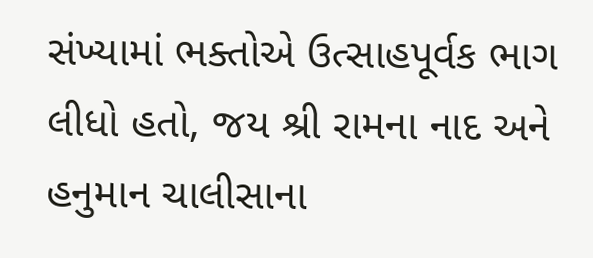સંખ્યામાં ભક્તોએ ઉત્સાહપૂર્વક ભાગ લીધો હતો, જય શ્રી રામના નાદ અને હનુમાન ચાલીસાના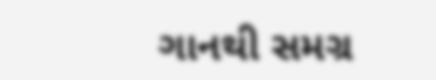ગાનથી સમગ્ર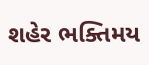શહેર ભક્તિમય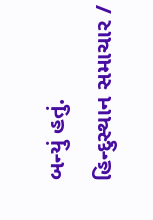બન્યું હતું.
હિન્દુસ્થાન સમાચાર /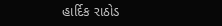હાર્દિક રાઠોડ